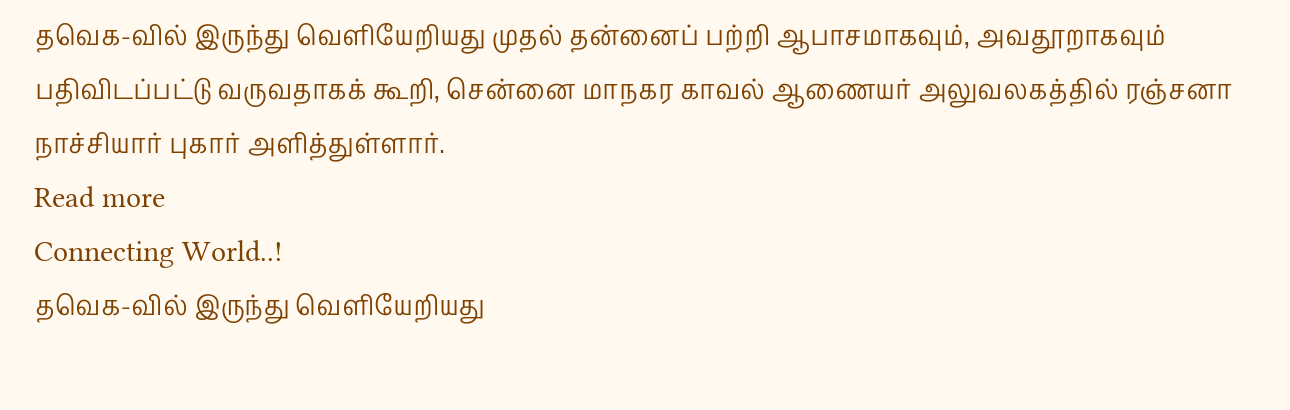தவெக-வில் இருந்து வெளியேறியது முதல் தன்னைப் பற்றி ஆபாசமாகவும், அவதூறாகவும் பதிவிடப்பட்டு வருவதாகக் கூறி, சென்னை மாநகர காவல் ஆணையர் அலுவலகத்தில் ரஞ்சனா நாச்சியார் புகார் அளித்துள்ளார்.
Read more
Connecting World..!
தவெக-வில் இருந்து வெளியேறியது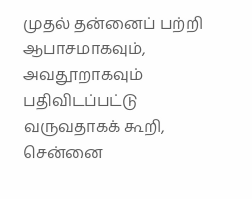முதல் தன்னைப் பற்றி ஆபாசமாகவும், அவதூறாகவும் பதிவிடப்பட்டு வருவதாகக் கூறி, சென்னை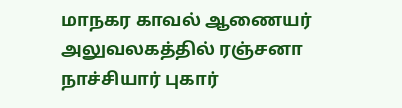மாநகர காவல் ஆணையர் அலுவலகத்தில் ரஞ்சனா நாச்சியார் புகார்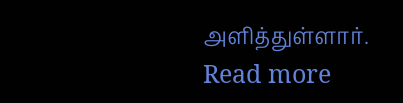அளித்துள்ளார்.
Read more